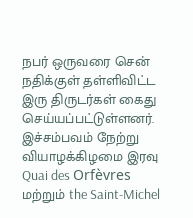நபர் ஒருவரை சென் நதிக்குள் தள்ளிவிட்ட இரு திருடர்கள் கைது செய்யப்பட்டுள்ளனர்.
இச்சம்பவம் நேற்று வியாழக்கிழமை இரவு Quai des Orfèvres மற்றும் the Saint-Michel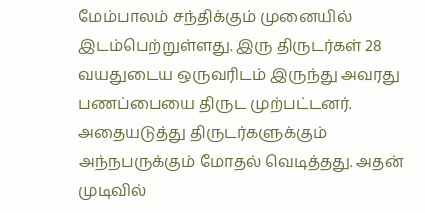மேம்பாலம் சந்திக்கும் முனையில் இடம்பெற்றுள்ளது. இரு திருடர்கள் 28 வயதுடைய ஒருவரிடம் இருந்து அவரது பணப்பையை திருட முற்பட்டனர். அதையடுத்து திருடர்களுக்கும் அந்நபருக்கும் மோதல் வெடித்தது. அதன் முடிவில்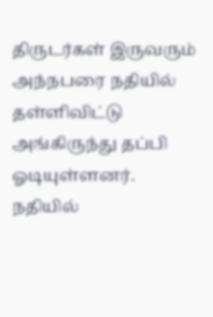திருடர்கள் இருவரும் அந்நபரை நதியில் தள்ளிவிட்டு அங்கிருந்து தப்பி ஓடியுள்ளனர்.
நதியில்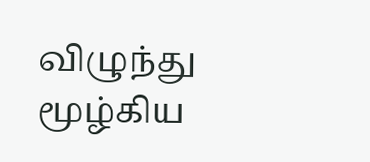விழுந்து மூழ்கிய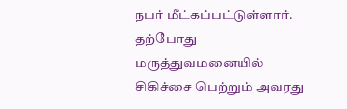நபர் மீட்கப்பட்டுள்ளார். தற்போது மருத்துவமனையில் சிகிச்சை பெற்றும் அவரது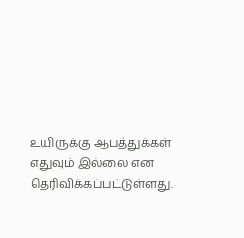உயிருக்கு ஆபத்துக்கள் எதுவும் இல்லை என தெரிவிக்கப்பட்டுள்ளது.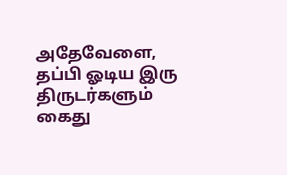அதேவேளை, தப்பி ஓடிய இரு திருடர்களும் கைது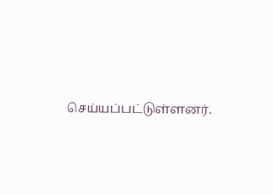செய்யப்பட்டுள்ளனர்.